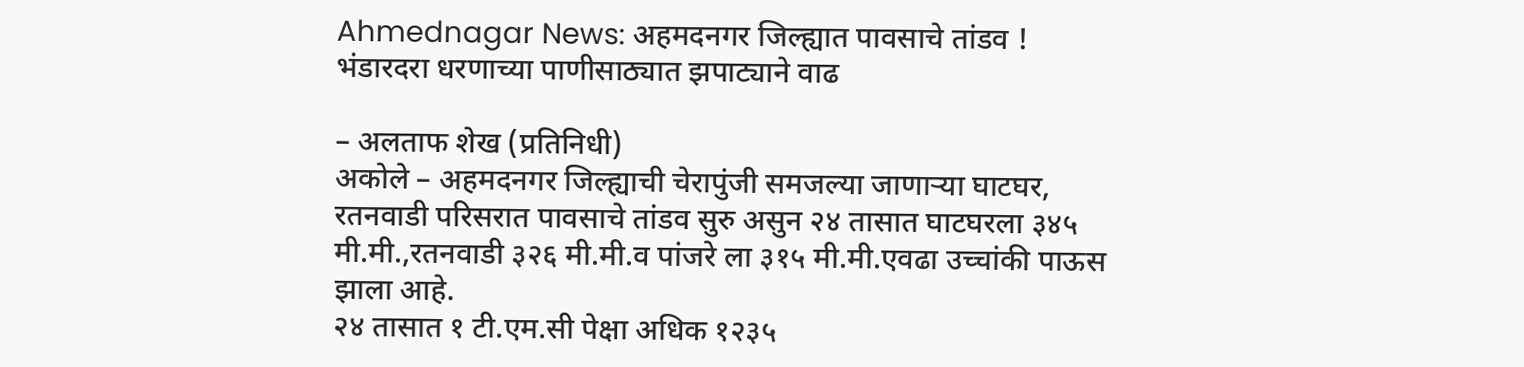Ahmednagar News: अहमदनगर जिल्ह्यात पावसाचे तांडव ! भंडारदरा धरणाच्या पाणीसाठ्यात झपाट्याने वाढ

– अलताफ शेख (प्रतिनिधी)
अकोले – अहमदनगर जिल्ह्याची चेरापुंजी समजल्या जाणाऱ्या घाटघर, रतनवाडी परिसरात पावसाचे तांडव सुरु असुन २४ तासात घाटघरला ३४५ मी.मी.,रतनवाडी ३२६ मी.मी.व पांजरे ला ३१५ मी.मी.एवढा उच्चांकी पाऊस झाला आहे.
२४ तासात १ टी.एम.सी पेक्षा अधिक १२३५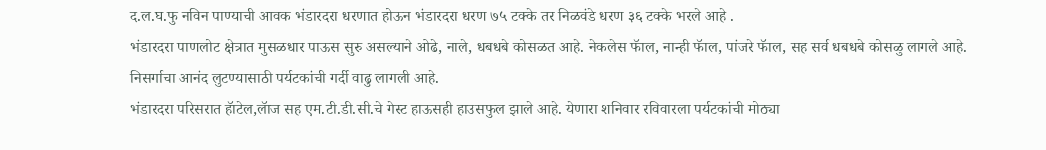द.ल.घ.फु नविन पाण्याची आवक भंडारदरा धरणात होऊन भंडारदरा धरण ७५ टक्के तर निळवंडे धरण ३६ टक्के भरले आहे .
भंडारदरा पाणलोट क्षेत्रात मुसळधार पाऊस सुरु असल्याने ओढे, नाले, धबधबे कोसळत आहे. नेकलेस फॅाल, नान्ही फॅाल, पांजरे फॅाल, सह सर्व धबधबे कोसळु लागले आहे. निसर्गाचा आनंद लुटण्यासाठी पर्यटकांची गर्दी वाढु लागली आहे.
भंडारदरा परिसरात हॅाटेल,लॅाज सह एम.टी.डी.सी.चे गेस्ट हाऊसही हाउसफुल झाले आहे. येणारा शनिवार रविवारला पर्यटकांची मोठ्या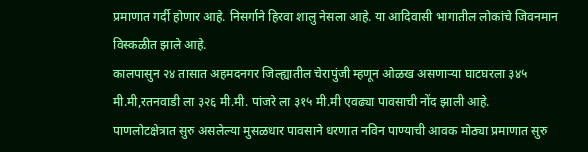प्रमाणात गर्दी होणार आहे. निसर्गाने हिरवा शालु नेसला आहे. या आदिवासी भागातील लोकांचे जिवनमान विस्कळीत झाले आहे.
कालपासुन २४ तासात अहमदनगर जिल्ह्यातील चेरापुंजी म्हणून ओळख असणाऱ्या घाटघरला ३४५ मी.मी,रतनवाडी ला ३२६ मी.मी. पांजरे ला ३१५ मी.मी एवढ्या पावसाची नोंद झाली आहे.
पाणलोटक्षेत्रात सुरु असलेल्या मुसळधार पावसाने धरणात नविन पाण्याची आवक मोठ्या प्रमाणात सुरु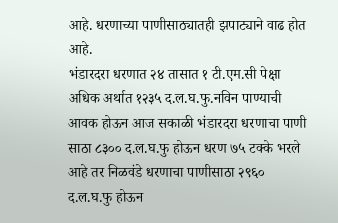आहे. धरणाच्या पाणीसाठ्यातही झपाट्याने वाढ होत आहे.
भंडारदरा धरणात २४ तासात १ टी.एम.सी पेक्षा अधिक अर्थात १२३५ द.ल.घ.फु.नविन पाण्याची आवक होऊन आज सकाळी भंडारदरा धरणाचा पाणी साठा ८३०० द.ल.घ.फु होऊन धरण ७५ टक्के भरले आहे तर निळवंडे धरणाचा पाणीसाठा २९६० द.ल.घ.फु होऊन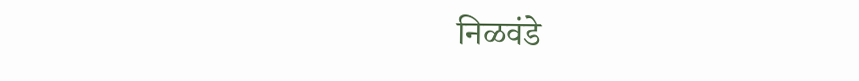निळवंडे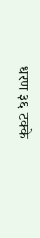धरण ३६ टक्के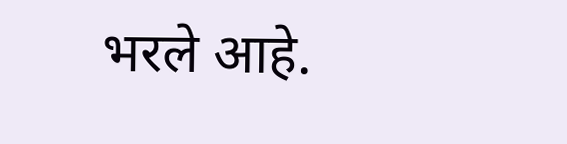भरले आहे.